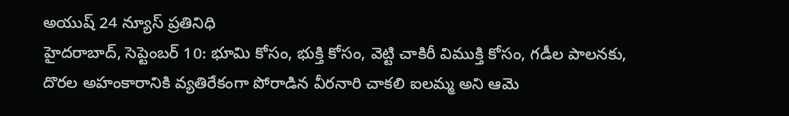అయుష్ 24 న్యూస్ ప్రతినిధి
హైదరాబాద్, సెప్టెంబర్ 10: భూమి కోసం, భుక్తి కోసం, వెట్టి చాకిరీ విముక్తి కోసం, గడీల పాలనకు, దొరల అహంకారానికి వ్యతిరేకంగా పోరాడిన వీరనారి చాకలి ఐలమ్మ అని ఆమె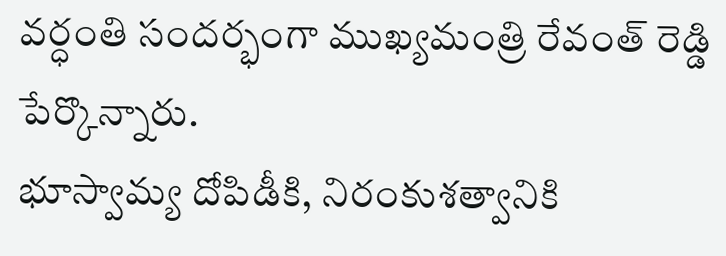వర్ధంతి సందర్భంగా ముఖ్యమంత్రి రేవంత్ రెడ్డి పేర్కొన్నారు.
భూస్వామ్య దోపిడీకి, నిరంకుశత్వానికి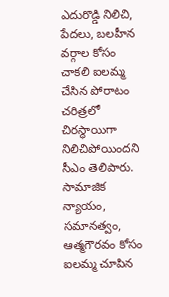ఎదురొడ్డి నిలిచి, పేదలు, బలహీన వర్గాల కోసం చాకలి ఐలమ్మ చేసిన పోరాటం చరిత్రలో చిరస్థాయిగా నిలిచిపోయిందని సీఎం తెలిపారు.
సామాజిక న్యాయం, సమానత్వం, ఆత్మగౌరవం కోసం ఐలమ్మ చూపిన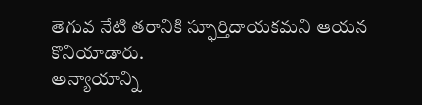తెగువ నేటి తరానికి స్ఫూర్తిదాయకమని ఆయన కొనియాడారు.
అన్యాయాన్ని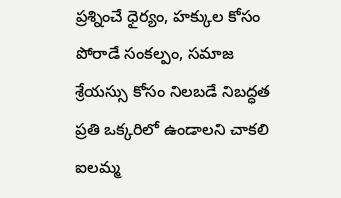ప్రశ్నించే ధైర్యం, హక్కుల కోసం పోరాడే సంకల్పం, సమాజ శ్రేయస్సు కోసం నిలబడే నిబద్ధత ప్రతి ఒక్కరిలో ఉండాలని చాకలి ఐలమ్మ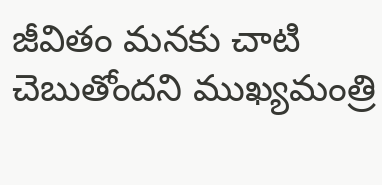జీవితం మనకు చాటి చెబుతోందని ముఖ్యమంత్రి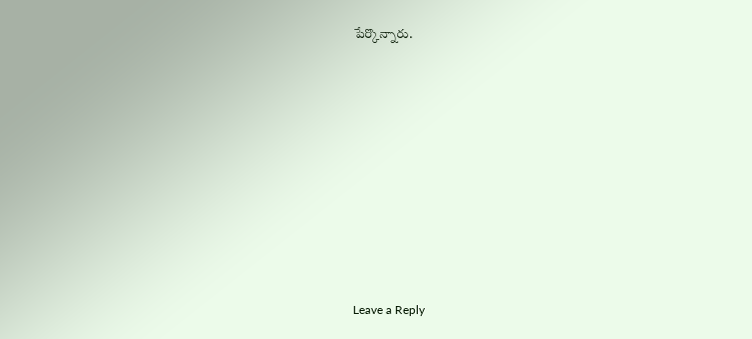పేర్కొన్నారు.









Leave a Reply